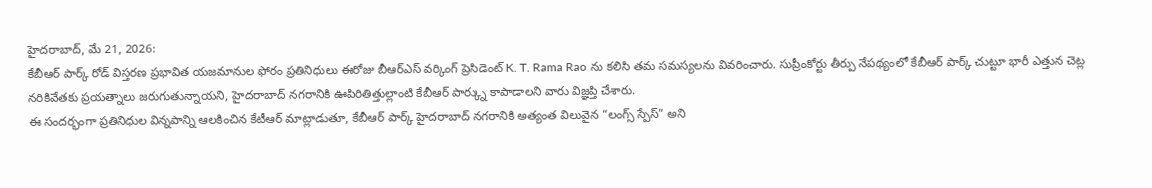హైదరాబాద్, మే 21, 2026:
కేబీఆర్ పార్క్ రోడ్ విస్తరణ ప్రభావిత యజమానుల ఫోరం ప్రతినిధులు ఈరోజు బీఆర్ఎస్ వర్కింగ్ ప్రెసిడెంట్ K. T. Rama Rao ను కలిసి తమ సమస్యలను వివరించారు. సుప్రీంకోర్టు తీర్పు నేపథ్యంలో కేబీఆర్ పార్క్ చుట్టూ భారీ ఎత్తున చెట్ల నరికివేతకు ప్రయత్నాలు జరుగుతున్నాయని, హైదరాబాద్ నగరానికి ఊపిరితిత్తుల్లాంటి కేబీఆర్ పార్క్ను కాపాడాలని వారు విజ్ఞప్తి చేశారు.
ఈ సందర్భంగా ప్రతినిధుల విన్నపాన్ని ఆలకించిన కేటీఆర్ మాట్లాడుతూ, కేబీఆర్ పార్క్ హైదరాబాద్ నగరానికి అత్యంత విలువైన “లంగ్స్ స్పేస్” అని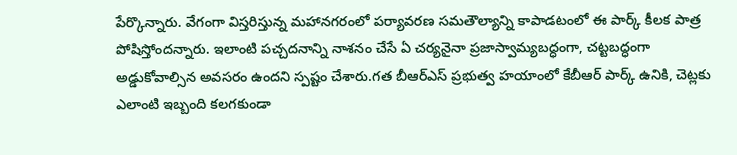పేర్కొన్నారు. వేగంగా విస్తరిస్తున్న మహానగరంలో పర్యావరణ సమతౌల్యాన్ని కాపాడటంలో ఈ పార్క్ కీలక పాత్ర పోషిస్తోందన్నారు. ఇలాంటి పచ్చదనాన్ని నాశనం చేసే ఏ చర్యనైనా ప్రజాస్వామ్యబద్ధంగా, చట్టబద్ధంగా అడ్డుకోవాల్సిన అవసరం ఉందని స్పష్టం చేశారు.గత బీఆర్ఎస్ ప్రభుత్వ హయాంలో కేబీఆర్ పార్క్ ఉనికి, చెట్లకు ఎలాంటి ఇబ్బంది కలగకుండా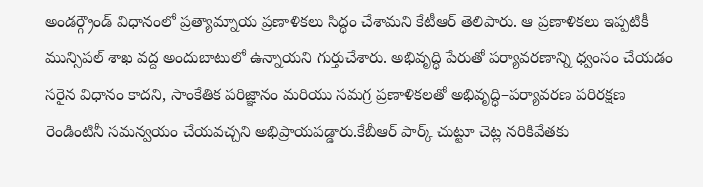అండర్గ్రౌండ్ విధానంలో ప్రత్యామ్నాయ ప్రణాళికలు సిద్ధం చేశామని కేటీఆర్ తెలిపారు. ఆ ప్రణాళికలు ఇప్పటికీ మున్సిపల్ శాఖ వద్ద అందుబాటులో ఉన్నాయని గుర్తుచేశారు. అభివృద్ధి పేరుతో పర్యావరణాన్ని ధ్వంసం చేయడం సరైన విధానం కాదని, సాంకేతిక పరిజ్ఞానం మరియు సమగ్ర ప్రణాళికలతో అభివృద్ధి–పర్యావరణ పరిరక్షణ రెండింటినీ సమన్వయం చేయవచ్చని అభిప్రాయపడ్డారు.కేబీఆర్ పార్క్ చుట్టూ చెట్ల నరికివేతకు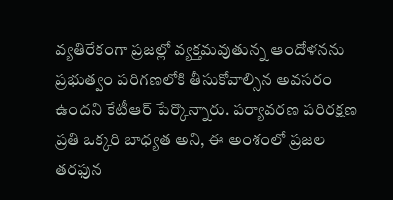వ్యతిరేకంగా ప్రజల్లో వ్యక్తమవుతున్న ఆందోళనను ప్రభుత్వం పరిగణలోకి తీసుకోవాల్సిన అవసరం ఉందని కేటీఆర్ పేర్కొన్నారు. పర్యావరణ పరిరక్షణ ప్రతి ఒక్కరి బాధ్యత అని, ఈ అంశంలో ప్రజల తరఫున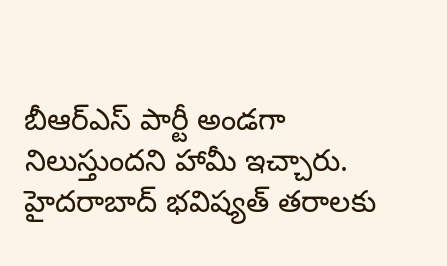బీఆర్ఎస్ పార్టీ అండగా నిలుస్తుందని హామీ ఇచ్చారు.
హైదరాబాద్ భవిష్యత్ తరాలకు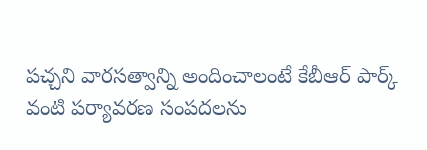పచ్చని వారసత్వాన్ని అందించాలంటే కేబీఆర్ పార్క్ వంటి పర్యావరణ సంపదలను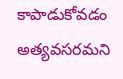కాపాడుకోవడం అత్యవసరమని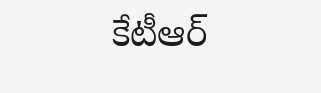కేటీఆర్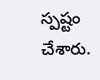స్పష్టం చేశారు.